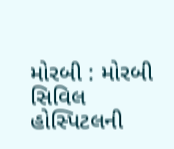મોરબી : મોરબી સિવિલ હોસ્પિટલની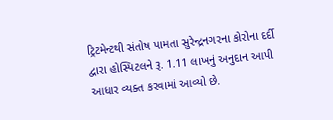ટ્રિટમેન્ટથી સંતોષ પામતા સુરેન્દ્રનગરના કોરોના દર્દી દ્વારા હોસ્પિટલને રૂ. 1.11 લાખનું અનુદાન આપી આધાર વ્યક્ત કરવામાં આવ્યો છે.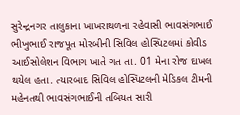સુરેન્દ્રનગર તાલુકાના ખાખરાથળના રહેવાસી ભાવસંગભાઈ ભીખુભાઈ રાજપૂત મોરબીની સિવિલ હોસ્પિટલમાં કોવીડ આઈસોલેશન વિભાગ ખાતે ગત તા. 01 મેના રોજ દાખલ થયેલ હતા. ત્યારબાદ સિવિલ હોસ્પિટલની મેડિકલ ટીમની મહેનતથી ભાવસંગભાઈની તબિયત સારી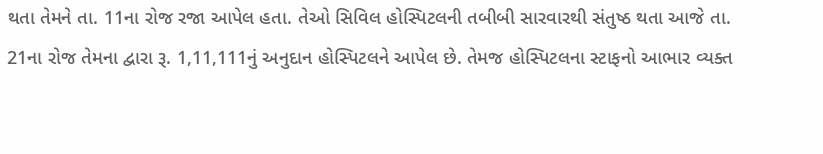થતા તેમને તા. 11ના રોજ રજા આપેલ હતા. તેઓ સિવિલ હોસ્પિટલની તબીબી સારવારથી સંતુષ્ઠ થતા આજે તા. 21ના રોજ તેમના દ્વારા રૂ. 1,11,111નું અનુદાન હોસ્પિટલને આપેલ છે. તેમજ હોસ્પિટલના સ્ટાફનો આભાર વ્યક્ત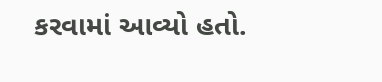કરવામાં આવ્યો હતો.